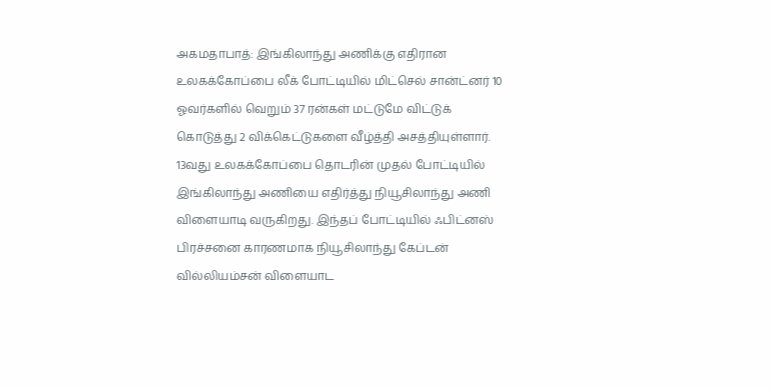அகமதாபாத்: இங்கிலாந்து அணிக்கு எதிரான உலகக்கோப்பை லீக் போட்டியில் மிட்செல் சான்ட்னர் 10 ஓவர்களில் வெறும் 37 ரன்கள் மட்டுமே விட்டுக் கொடுத்து 2 விக்கெட்டுகளை வீழ்த்தி அசத்தியுள்ளார்.
13வது உலகக்கோப்பை தொடரின் முதல் போட்டியில் இங்கிலாந்து அணியை எதிர்த்து நியூசிலாந்து அணி விளையாடி வருகிறது. இந்தப் போட்டியில் ஃபிட்னஸ் பிரச்சனை காரணமாக நியூசிலாந்து கேப்டன் வில்லியம்சன் விளையாட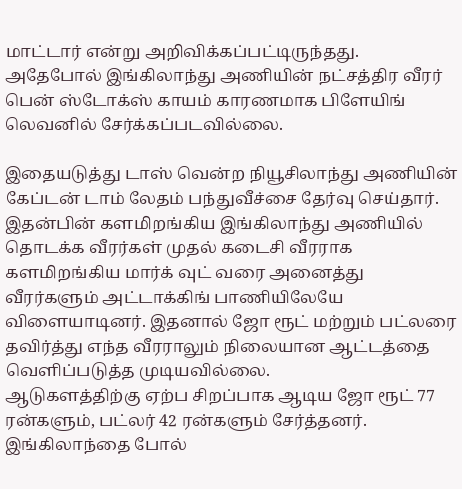மாட்டார் என்று அறிவிக்கப்பட்டிருந்தது. அதேபோல் இங்கிலாந்து அணியின் நட்சத்திர வீரர் பென் ஸ்டோக்ஸ் காயம் காரணமாக பிளேயிங் லெவனில் சேர்க்கப்படவில்லை.

இதையடுத்து டாஸ் வென்ற நியூசிலாந்து அணியின் கேப்டன் டாம் லேதம் பந்துவீச்சை தேர்வு செய்தார். இதன்பின் களமிறங்கிய இங்கிலாந்து அணியில் தொடக்க வீரர்கள் முதல் கடைசி வீரராக களமிறங்கிய மார்க் வுட் வரை அனைத்து வீரர்களும் அட்டாக்கிங் பாணியிலேயே விளையாடினர். இதனால் ஜோ ரூட் மற்றும் பட்லரை தவிர்த்து எந்த வீரராலும் நிலையான ஆட்டத்தை வெளிப்படுத்த முடியவில்லை.
ஆடுகளத்திற்கு ஏற்ப சிறப்பாக ஆடிய ஜோ ரூட் 77 ரன்களும், பட்லர் 42 ரன்களும் சேர்த்தனர். இங்கிலாந்தை போல்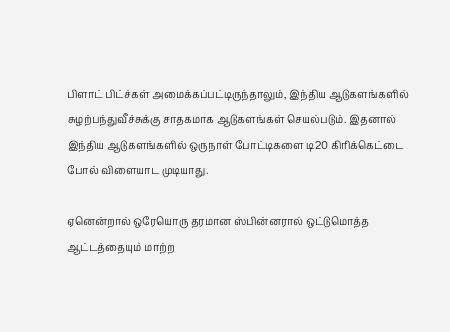பிளாட் பிட்ச்கள் அமைக்கப்பட்டிருந்தாலும், இந்திய ஆடுகளங்களில் சுழற்பந்துவீச்சுக்கு சாதகமாக ஆடுகளங்கள் செயல்படும். இதனால் இந்திய ஆடுகளங்களில் ஒருநாள் போட்டிகளை டி20 கிரிக்கெட்டை போல் விளையாட முடியாது.

ஏனென்றால் ஒரேயொரு தரமான ஸ்பின்னரால் ஒட்டுமொத்த ஆட்டத்தையும் மாற்ற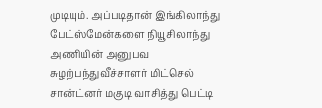முடியும். அப்படிதான் இங்கிலாந்து பேட்ஸ்மேன்களை நியூசிலாந்து அணியின் அனுபவ சுழற்பந்துவீச்சாளர் மிட்செல் சான்ட்னர் மகுடி வாசித்து பெட்டி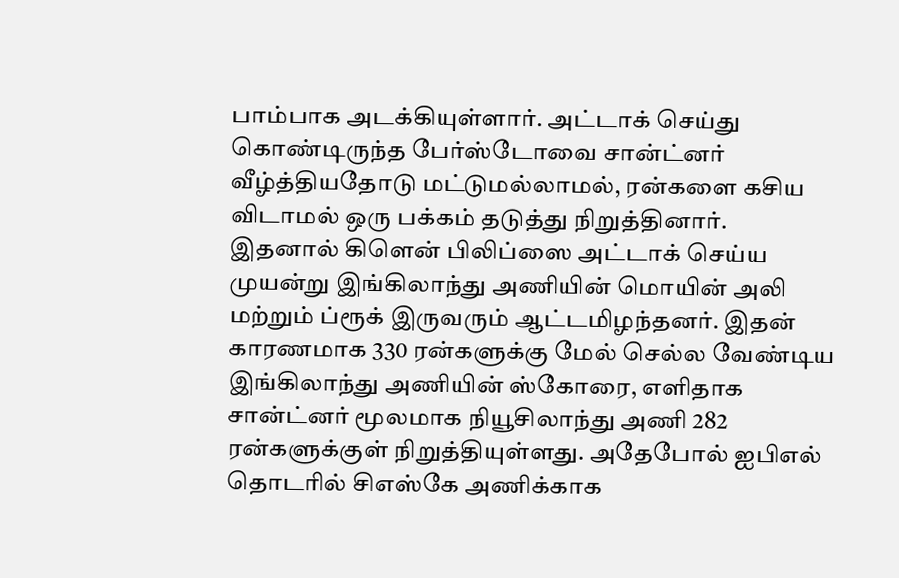பாம்பாக அடக்கியுள்ளார். அட்டாக் செய்து கொண்டிருந்த பேர்ஸ்டோவை சான்ட்னர் வீழ்த்தியதோடு மட்டுமல்லாமல், ரன்களை கசிய விடாமல் ஒரு பக்கம் தடுத்து நிறுத்தினார்.
இதனால் கிளென் பிலிப்ஸை அட்டாக் செய்ய முயன்று இங்கிலாந்து அணியின் மொயின் அலி மற்றும் ப்ரூக் இருவரும் ஆட்டமிழந்தனர். இதன் காரணமாக 330 ரன்களுக்கு மேல் செல்ல வேண்டிய இங்கிலாந்து அணியின் ஸ்கோரை, எளிதாக சான்ட்னர் மூலமாக நியூசிலாந்து அணி 282 ரன்களுக்குள் நிறுத்தியுள்ளது. அதேபோல் ஐபிஎல் தொடரில் சிஎஸ்கே அணிக்காக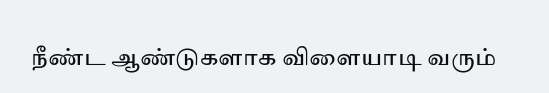நீண்ட ஆண்டுகளாக விளையாடி வரும்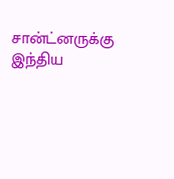சான்ட்னருக்கு இந்திய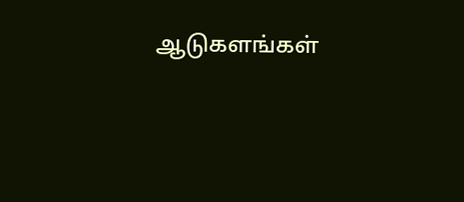ஆடுகளங்கள்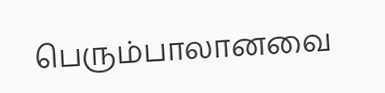பெரும்பாலானவை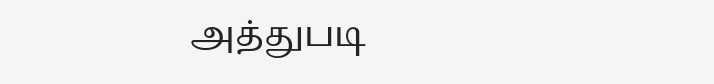அத்துபடி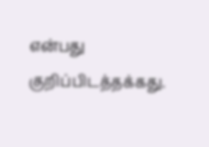என்பது குறிப்பிடத்தக்கது.